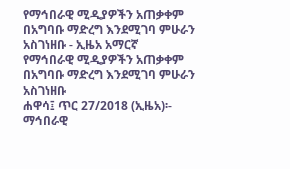የማኅበራዊ ሚዲያዎችን አጠቃቀም በአግባቡ ማድረግ እንደሚገባ ምሁራን አስገነዘቡ - ኢዜአ አማርኛ
የማኅበራዊ ሚዲያዎችን አጠቃቀም በአግባቡ ማድረግ እንደሚገባ ምሁራን አስገነዘቡ
ሐዋሳ፤ ጥር 27/2018 (ኢዜአ)፡- ማኅበራዊ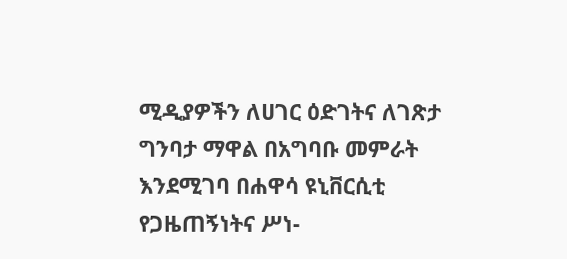ሚዲያዎችን ለሀገር ዕድገትና ለገጽታ ግንባታ ማዋል በአግባቡ መምራት እንደሚገባ በሐዋሳ ዩኒቨርሲቲ የጋዜጠኝነትና ሥነ-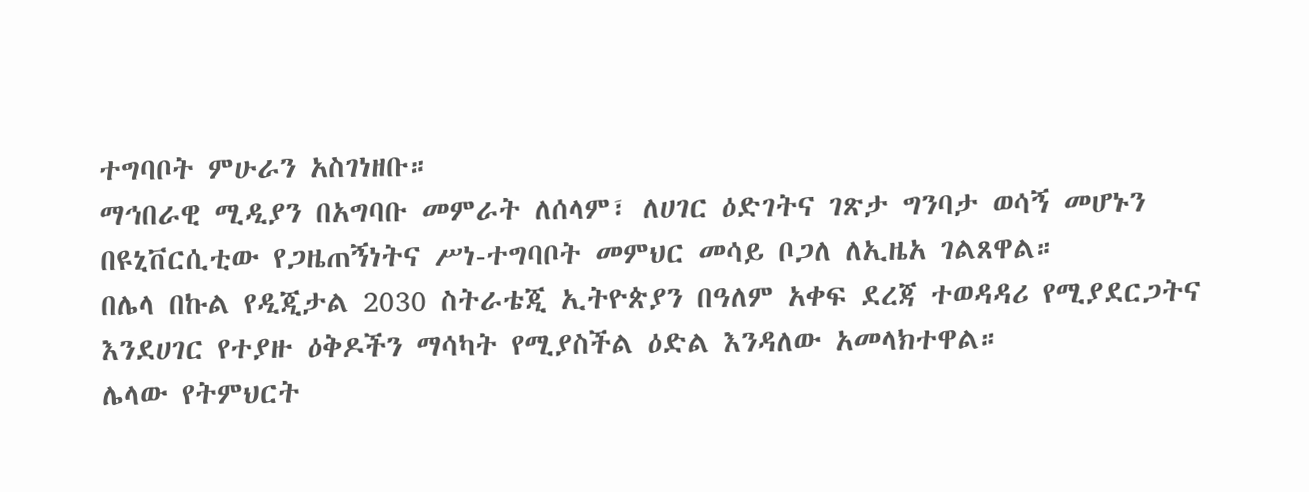ተግባቦት ምሁራን አስገነዘቡ።
ማኅበራዊ ሚዲያን በአግባቡ መምራት ለሰላም፣ ለሀገር ዕድገትና ገጽታ ግንባታ ወሳኝ መሆኑን በዩኒቨርሲቲው የጋዜጠኝነትና ሥነ-ተግባቦት መምህር መሳይ ቦጋለ ለኢዜአ ገልጸዋል።
በሌላ በኩል የዲጂታል 2030 ስትራቴጂ ኢትዮጵያን በዓለም አቀፍ ደረጃ ተወዳዳሪ የሚያደርጋትና እንደሀገር የተያዙ ዕቅዶችን ማሳካት የሚያስችል ዕድል እንዳለው አመላክተዋል።
ሌላው የትምህርት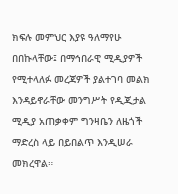ክፍሉ መምህር እያዩ ዓለማየሁ በበኩላቸው፤ በማኅበራዊ ሚዲያዎች የሚተላለፉ መረጃዎች ያልተገባ መልክ እንዳይኖራቸው መንግሥት የዲጂታል ሚዲያ አጠቃቀም ግንዛቤን ለዜጎች ማድረስ ላይ በይበልጥ እንዲሠራ መክረዋል።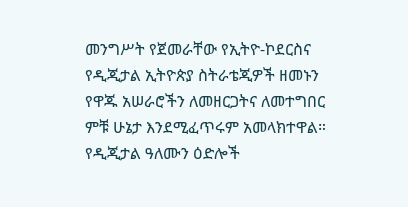መንግሥት የጀመራቸው የኢትዮ-ኮደርስና የዲጂታል ኢትዮጵያ ስትራቴጂዎች ዘመኑን የዋጁ አሠራሮችን ለመዘርጋትና ለመተግበር ምቹ ሁኔታ እንደሚፈጥሩም አመላክተዋል።
የዲጂታል ዓለሙን ዕድሎች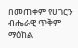በመጠቀም የሀገርን ብሔራዊ ጥቅም ማዕከል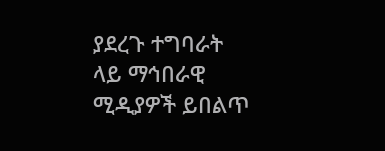ያደረጉ ተግባራት ላይ ማኅበራዊ ሚዲያዎች ይበልጥ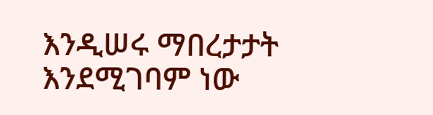እንዲሠሩ ማበረታታት እንደሚገባም ነው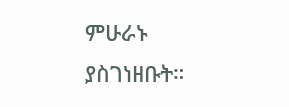ምሁራኑ ያስገነዘቡት።